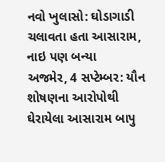નવો ખુલાસો: ઘોડાગાડી ચલાવતા હતા આસારામ, નાઇ પણ બન્યા
અજમેર, 4 સપ્ટેમ્બર: યૌન શોષણના આરોપોથી ઘેરાયેલા આસારામ બાપુ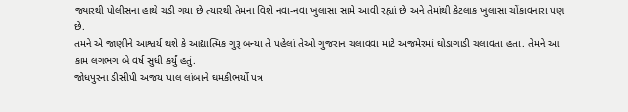જ્યારથી પોલીસના હાથે ચડી ગયા છે ત્યારથી તેમના વિશે નવા-નવા ખુલાસા સામે આવી રહ્યાં છે અને તેમાંથી કેટલાક ખુલાસા ચોંકાવનારા પણ છે.
તમને એ જાણીને આશ્વર્ય થશે કે આદ્યાત્મિક ગુરૂ બન્યા તે પહેલાં તેઓ ગુજરાન ચલાવવા માટે અજમેરમાં ઘોડાગાડી ચલાવતા હતા. તેમને આ કામ લગભગ બે વર્ષ સુધી કર્યું હતું.
જોધપુરના ડીસીપી અજય પાલ લાંબાને ઘમકીભર્યો પત્ર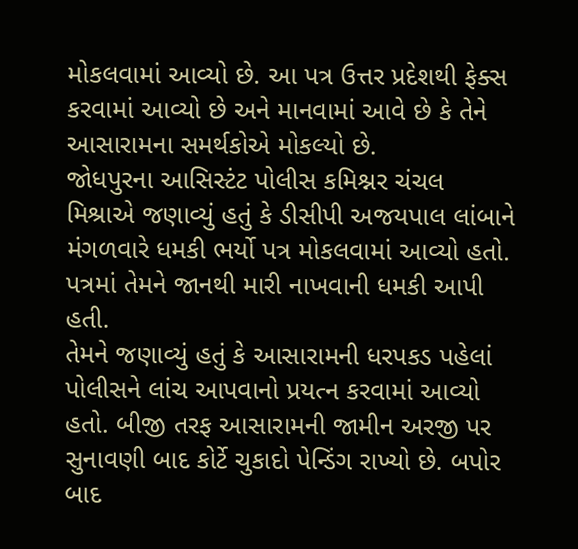મોકલવામાં આવ્યો છે. આ પત્ર ઉત્તર પ્રદેશથી ફેક્સ કરવામાં આવ્યો છે અને માનવામાં આવે છે કે તેને આસારામના સમર્થકોએ મોકલ્યો છે.
જોધપુરના આસિસ્ટંટ પોલીસ કમિશ્નર ચંચલ મિશ્રાએ જણાવ્યું હતું કે ડીસીપી અજયપાલ લાંબાને મંગળવારે ધમકી ભર્યો પત્ર મોકલવામાં આવ્યો હતો. પત્રમાં તેમને જાનથી મારી નાખવાની ધમકી આપી હતી.
તેમને જણાવ્યું હતું કે આસારામની ધરપકડ પહેલાં પોલીસને લાંચ આપવાનો પ્રયત્ન કરવામાં આવ્યો હતો. બીજી તરફ આસારામની જામીન અરજી પર સુનાવણી બાદ કોર્ટે ચુકાદો પેન્ડિંગ રાખ્યો છે. બપોર બાદ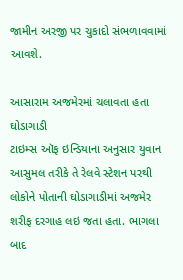જામીન અરજી પર ચુકાદો સંભળાવવામાં આવશે.

આસારામ અજમેરમાં ચલાવતા હતા ઘોડાગાડી
ટાઇમ્સ ઑફ ઇન્ડિયાના અનુસાર યુવાન આસુમલ તરીકે તે રેલવે સ્ટેશન પરથી લોકોને પોતાની ઘોડાગાડીમાં અજમેર શરીફ દરગાહ લઇ જતા હતા. ભાગલા બાદ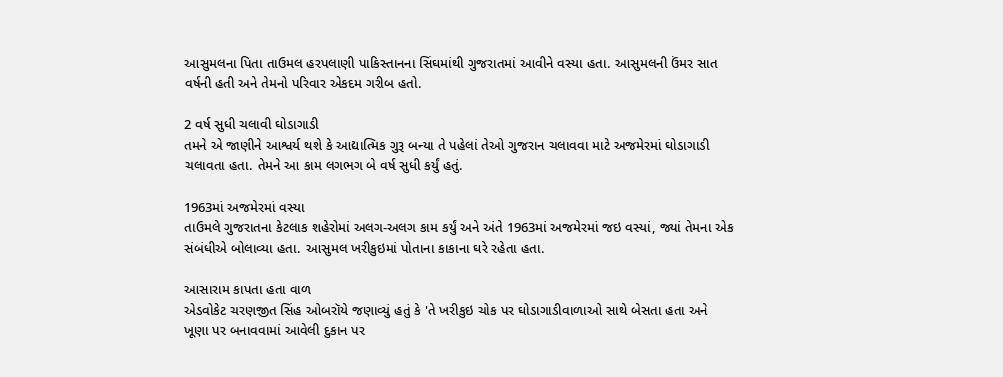આસુમલના પિતા તાઉમલ હરપલાણી પાકિસ્તાનના સિંઘમાંથી ગુજરાતમાં આવીને વસ્યા હતા. આસુમલની ઉંમર સાત વર્ષની હતી અને તેમનો પરિવાર એકદમ ગરીબ હતો.

2 વર્ષ સુધી ચલાવી ઘોડાગાડી
તમને એ જાણીને આશ્વર્ય થશે કે આદ્યાત્મિક ગુરૂ બન્યા તે પહેલાં તેઓ ગુજરાન ચલાવવા માટે અજમેરમાં ઘોડાગાડી ચલાવતા હતા. તેમને આ કામ લગભગ બે વર્ષ સુધી કર્યું હતું.

1963માં અજમેરમાં વસ્યા
તાઉમલે ગુજરાતના કેટલાક શહેરોમાં અલગ-અલગ કામ કર્યું અને અંતે 1963માં અજમેરમાં જઇ વસ્યાં, જ્યાં તેમના એક સંબંધીએ બોલાવ્યા હતા. આસુમલ ખરીકુઇમાં પોતાના કાકાના ઘરે રહેતા હતા.

આસારામ કાપતા હતા વાળ
એડવોકેટ ચરણજીત સિંહ ઓબરૉયે જણાવ્યું હતું કે 'તે ખરીકુઇ ચોક પર ઘોડાગાડીવાળાઓ સાથે બેસતા હતા અને ખૂણા પર બનાવવામાં આવેલી દુકાન પર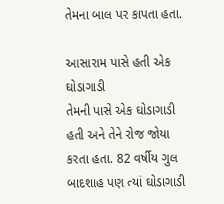તેમના બાલ પર કાપતા હતા.

આસારામ પાસે હતી એક ઘોડાગાડી
તેમની પાસે એક ઘોડાગાડી હતી અને તેને રોજ જોયા કરતા હતા. 82 વર્ષીય ગુલ બાદશાહ પણ ત્યાં ઘોડાગાડી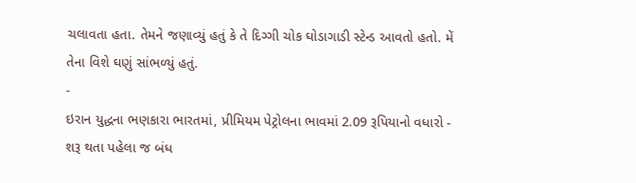ચલાવતા હતા. તેમને જણાવ્યું હતું કે તે દિગ્ગી ચોક ઘોડાગાડી સ્ટેન્ડ આવતો હતો. મેં તેના વિશે ઘણું સાંભળ્યું હતું.
-
ઇરાન યુદ્ધના ભણકારા ભારતમાં, પ્રીમિયમ પેટ્રોલના ભાવમાં 2.09 રૂપિયાનો વધારો -
શરૂ થતા પહેલા જ બંધ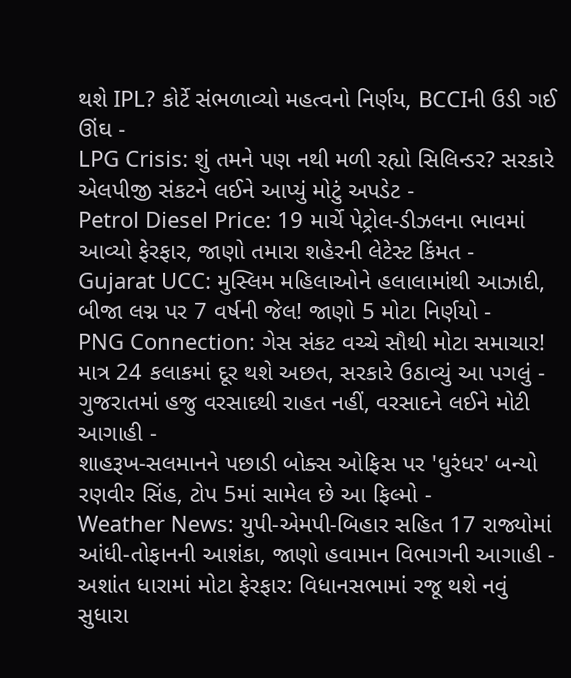થશે IPL? કોર્ટે સંભળાવ્યો મહત્વનો નિર્ણય, BCCIની ઉડી ગઈ ઊંઘ -
LPG Crisis: શું તમને પણ નથી મળી રહ્યો સિલિન્ડર? સરકારે એલપીજી સંકટને લઈને આપ્યું મોટું અપડેટ -
Petrol Diesel Price: 19 માર્ચે પેટ્રોલ-ડીઝલના ભાવમાં આવ્યો ફેરફાર, જાણો તમારા શહેરની લેટેસ્ટ કિંમત -
Gujarat UCC: મુસ્લિમ મહિલાઓને હલાલામાંથી આઝાદી, બીજા લગ્ન પર 7 વર્ષની જેલ! જાણો 5 મોટા નિર્ણયો -
PNG Connection: ગેસ સંકટ વચ્ચે સૌથી મોટા સમાચાર! માત્ર 24 કલાકમાં દૂર થશે અછત, સરકારે ઉઠાવ્યું આ પગલું -
ગુજરાતમાં હજુ વરસાદથી રાહત નહીં, વરસાદને લઈને મોટી આગાહી -
શાહરૂખ-સલમાનને પછાડી બોક્સ ઓફિસ પર 'ધુરંધર' બન્યો રણવીર સિંહ, ટોપ 5માં સામેલ છે આ ફિલ્મો -
Weather News: યુપી-એમપી-બિહાર સહિત 17 રાજ્યોમાં આંધી-તોફાનની આશંકા, જાણો હવામાન વિભાગની આગાહી -
અશાંત ધારામાં મોટા ફેરફાર: વિધાનસભામાં રજૂ થશે નવું સુધારા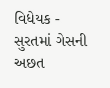વિધેયક -
સુરતમાં ગેસની અછત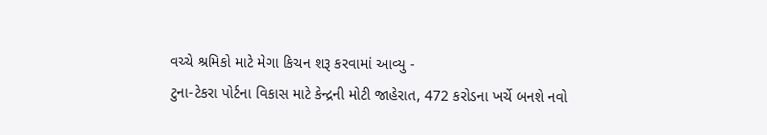વચ્ચે શ્રમિકો માટે મેગા કિચન શરૂ કરવામાં આવ્યુ -
ટુના-ટેકરા પોર્ટના વિકાસ માટે કેન્દ્રની મોટી જાહેરાત, 472 કરોડના ખર્ચે બનશે નવો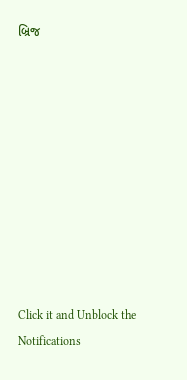બ્રિજ










Click it and Unblock the Notifications